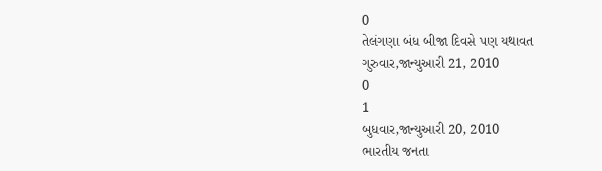0
તેલંગણા બંધ બીજા દિવસે પણ યથાવત
ગુરુવાર,જાન્યુઆરી 21, 2010
0
1
બુધવાર,જાન્યુઆરી 20, 2010
ભારતીય જનતા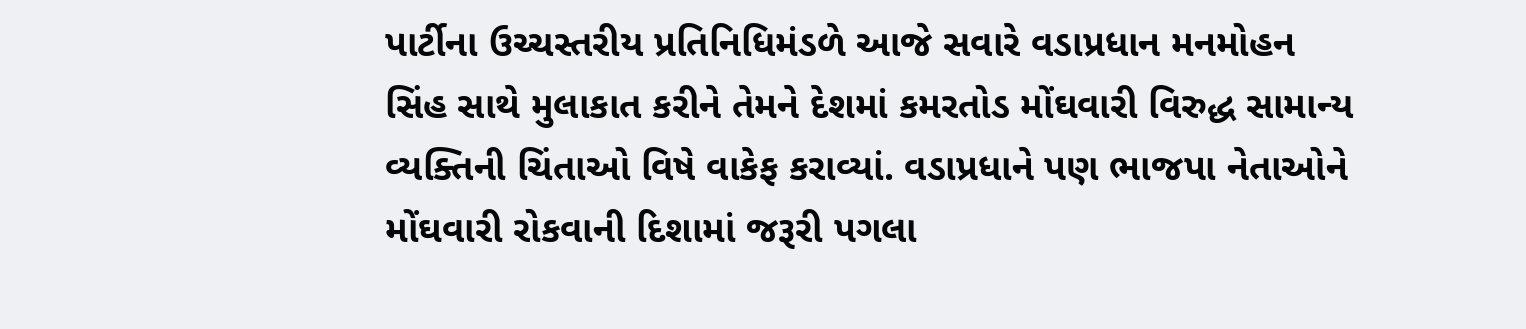પાર્ટીના ઉચ્ચસ્તરીય પ્રતિનિધિમંડળે આજે સવારે વડાપ્રધાન મનમોહન સિંહ સાથે મુલાકાત કરીને તેમને દેશમાં કમરતોડ મોંઘવારી વિરુદ્ધ સામાન્ય વ્યક્તિની ચિંતાઓ વિષે વાકેફ કરાવ્યાં. વડાપ્રધાને પણ ભાજપા નેતાઓને મોંઘવારી રોકવાની દિશામાં જરૂરી પગલા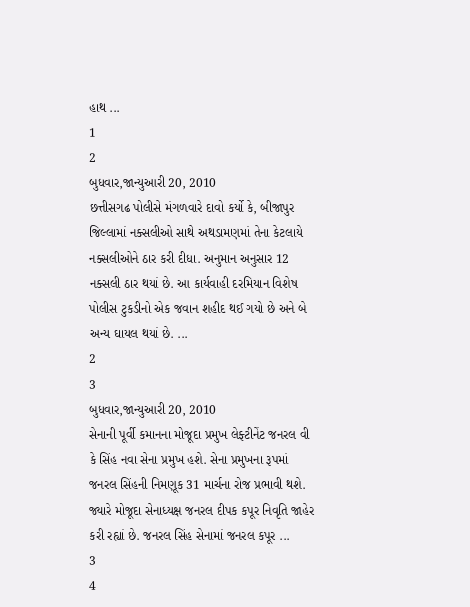હાથ ...
1
2
બુધવાર,જાન્યુઆરી 20, 2010
છત્તીસગઢ પોલીસે મંગળવારે દાવો કર્યો કે, બીજાપુર જિલ્લામાં નક્સલીઓ સાથે અથડામણમાં તેના કેટલાયે નક્સલીઓને ઠાર કરી દીધા. અનુમાન અનુસાર 12 નક્સલી ઠાર થયાં છે. આ કાર્યવાહી દરમિયાન વિશેષ પોલીસ ટુકડીનો એક જવાન શહીદ થઈ ગયો છે અને બે અન્ય ઘાયલ થયાં છે. ...
2
3
બુધવાર,જાન્યુઆરી 20, 2010
સેનાની પૂર્વી કમાનના મોજૂદા પ્રમુખ લેફ્ટીનેંટ જનરલ વી કે સિંહ નવા સેના પ્રમુખ હશે. સેના પ્રમુખના રૂપમાં જનરલ સિંહની નિમણૂક 31 માર્ચના રોજ પ્રભાવી થશે. જ્યારે મોજૂદા સેનાધ્યક્ષ જનરલ દીપક કપૂર નિવૃતિ જાહેર કરી રહ્યાં છે. જનરલ સિંહ સેનામાં જનરલ કપૂર ...
3
4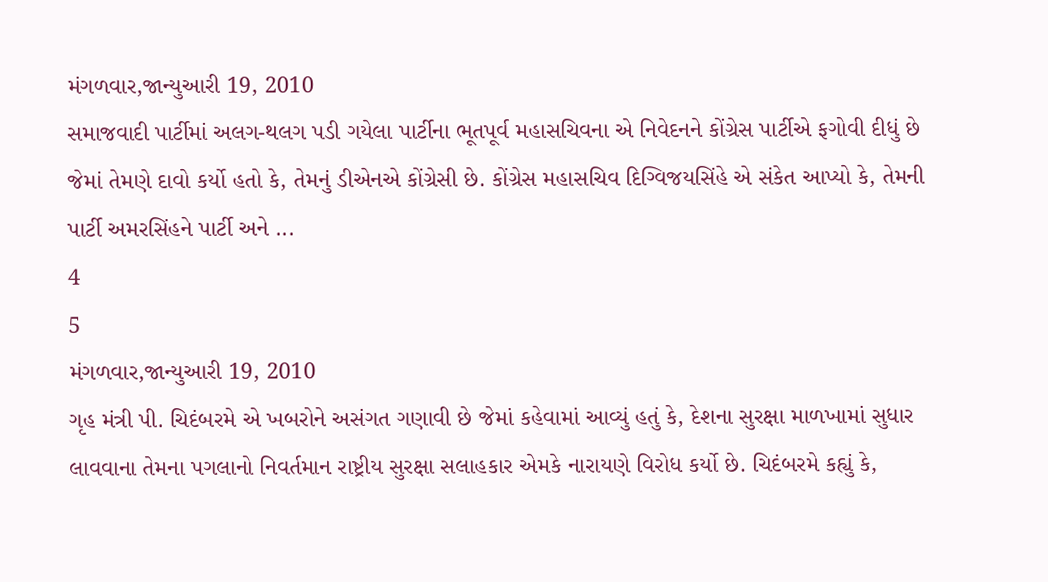મંગળવાર,જાન્યુઆરી 19, 2010
સમાજવાદી પાર્ટીમાં અલગ-થલગ પડી ગયેલા પાર્ટીના ભૂતપૂર્વ મહાસચિવના એ નિવેદનને કોંગ્રેસ પાર્ટીએ ફગોવી દીધું છે જેમાં તેમણે દાવો કર્યો હતો કે, તેમનું ડીએનએ કોંગ્રેસી છે. કોંગ્રેસ મહાસચિવ દિગ્વિજયસિંહે એ સંકેત આપ્યો કે, તેમની પાર્ટી અમરસિંહને પાર્ટી અને ...
4
5
મંગળવાર,જાન્યુઆરી 19, 2010
ગૃહ મંત્રી પી. ચિદંબરમે એ ખબરોને અસંગત ગણાવી છે જેમાં કહેવામાં આવ્યું હતું કે, દેશના સુરક્ષા માળખામાં સુધાર લાવવાના તેમના પગલાનો નિવર્તમાન રાષ્ટ્રીય સુરક્ષા સલાહકાર એમકે નારાયણે વિરોધ કર્યો છે. ચિદંબરમે કહ્યું કે,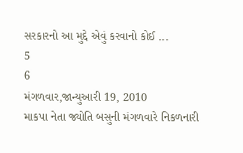સરકારનો આ મુદ્દે એવું કરવાનો કોઈ ...
5
6
મંગળવાર,જાન્યુઆરી 19, 2010
માકપા નેતા જ્યોતિ બસુની મંગળવારે નિકળનારી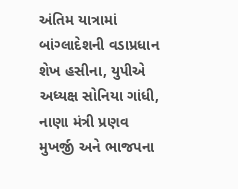અંતિમ યાત્રામાં બાંગ્લાદેશની વડાપ્રધાન શેખ હસીના, યુપીએ અધ્યક્ષ સોનિયા ગાંધી, નાણા મંત્રી પ્રણવ મુખર્જી અને ભાજપના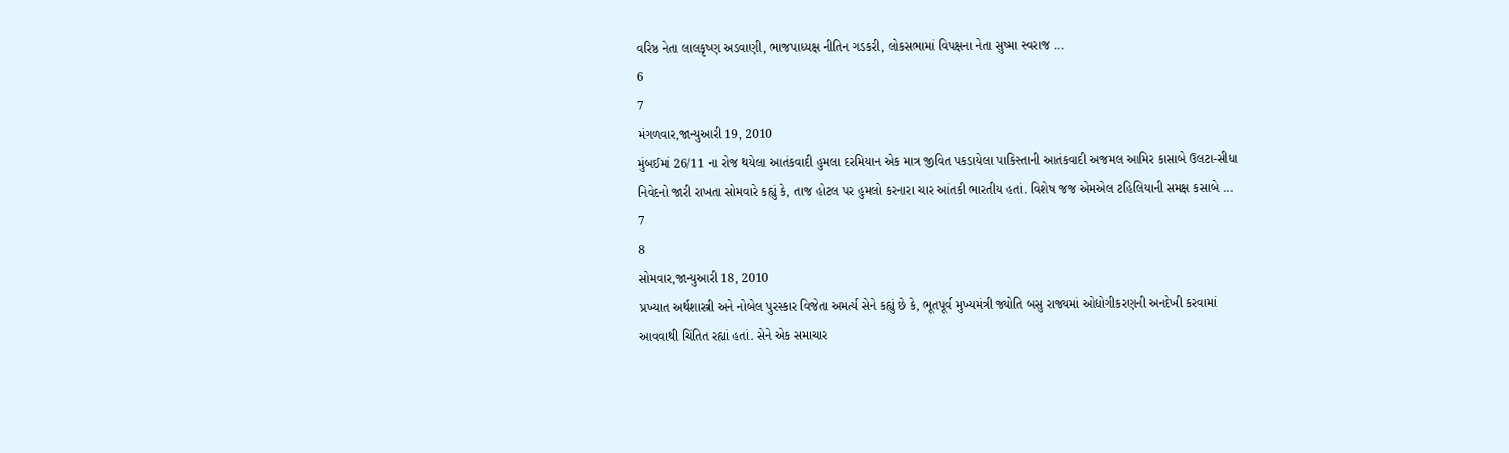વરિષ્ઠ નેતા લાલકૃષ્ણ અડવાણી, ભાજપાધ્યક્ષ નીતિન ગડકરી, લોકસભામાં વિપક્ષના નેતા સુષ્મા સ્વરાજ ...
6
7
મંગળવાર,જાન્યુઆરી 19, 2010
મુંબઈમાં 26/11 ના રોજ થયેલા આતંકવાદી હુમલા દરમિયાન એક માત્ર જીવિત પકડાયેલા પાકિસ્તાની આતંકવાદી અજમલ આમિર કાસાબે ઉલટા-સીધા નિવેદનો જારી રાખતા સોમવારે કહ્યું કે, તાજ હોટલ પર હુમલો કરનારા ચાર આંતકી ભારતીય હતાં. વિશેષ જજ એમએલ ટહિલિયાની સમક્ષ કસાબે ...
7
8
સોમવાર,જાન્યુઆરી 18, 2010
પ્રખ્યાત અર્થશાસ્ત્રી અને નોબેલ પુરસ્કાર વિજેતા અમર્ત્ય સેને કહ્યું છે કે, ભૂતપૂર્વ મુખ્યમંત્રી જ્યોતિ બસુ રાજ્યમાં ઓદ્યોગીકરણની અનદેખી કરવામાં આવવાથી ચિંતિત રહ્યાં હતાં. સેને એક સમાચાર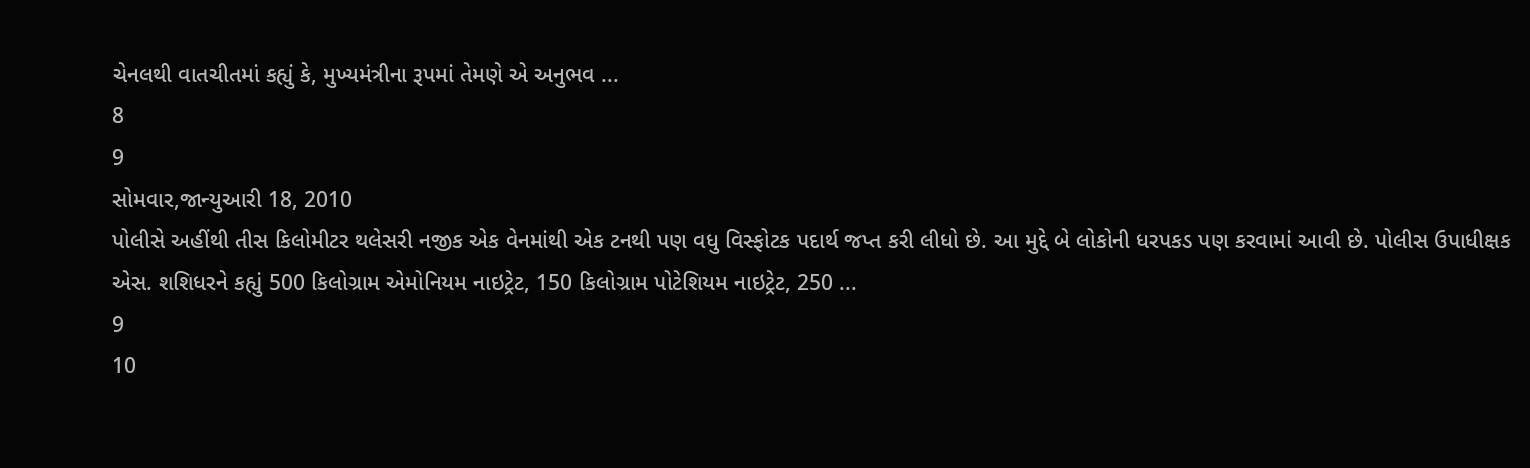ચેનલથી વાતચીતમાં કહ્યું કે, મુખ્યમંત્રીના રૂપમાં તેમણે એ અનુભવ ...
8
9
સોમવાર,જાન્યુઆરી 18, 2010
પોલીસે અહીંથી તીસ કિલોમીટર થલેસરી નજીક એક વેનમાંથી એક ટનથી પણ વધુ વિસ્ફોટક પદાર્થ જપ્ત કરી લીધો છે. આ મુદ્દે બે લોકોની ધરપકડ પણ કરવામાં આવી છે. પોલીસ ઉપાધીક્ષક એસ. શશિધરને કહ્યું 500 કિલોગ્રામ એમોનિયમ નાઇટ્રેટ, 150 કિલોગ્રામ પોટેશિયમ નાઇટ્રેટ, 250 ...
9
10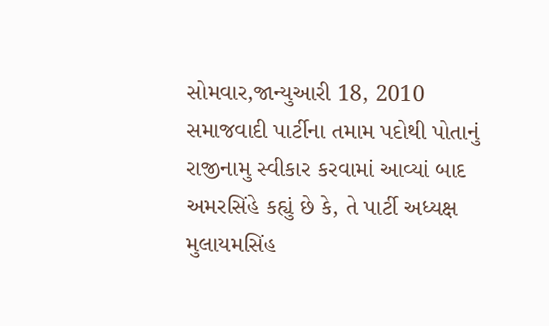સોમવાર,જાન્યુઆરી 18, 2010
સમાજવાદી પાર્ટીના તમામ પદોથી પોતાનું રાજીનામુ સ્વીકાર કરવામાં આવ્યાં બાદ અમરસિંહે કહ્યું છે કે, તે પાર્ટી અધ્યક્ષ મુલાયમસિંહ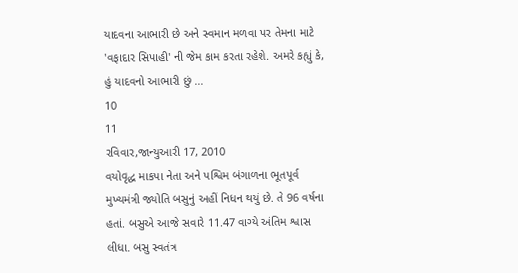યાદવના આભારી છે અને સ્વમાન મળવા પર તેમના માટે 'વફાદાર સિપાહી' ની જેમ કામ કરતા રહેશે. અમરે કહ્યું કે, હું યાદવનો આભારી છું ...
10
11
રવિવાર,જાન્યુઆરી 17, 2010
વયોવૃદ્ધ માકપા નેતા અને પશ્વિમ બંગાળના ભૂતપૂર્વ મુખ્યમંત્રી જ્યોતિ બસુનું અહીં નિધન થયું છે. તે 96 વર્ષના હતાં. બસુએ આજે સવારે 11.47 વાગ્યે અંતિમ શ્વાસ લીધા. બસુ સ્વતંત્ર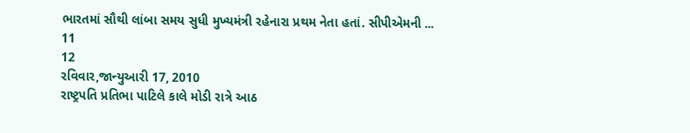ભારતમાં સૌથી લાંબા સમય સુધી મુખ્યમંત્રી રહેનારા પ્રથમ નેતા હતાં. સીપીએમની ...
11
12
રવિવાર,જાન્યુઆરી 17, 2010
રાષ્ટ્રપતિ પ્રતિભા પાટિલે કાલે મોડી રાત્રે આઠ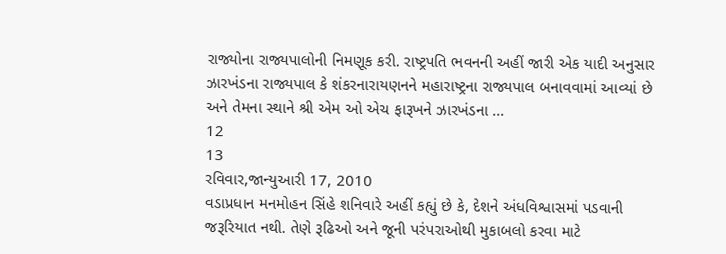રાજ્યોના રાજ્યપાલોની નિમણૂક કરી. રાષ્ટ્રપતિ ભવનની અહીં જારી એક યાદી અનુસાર ઝારખંડના રાજ્યપાલ કે શંકરનારાયણનને મહારાષ્ટ્રના રાજ્યપાલ બનાવવામાં આવ્યાં છે અને તેમના સ્થાને શ્રી એમ ઓ એચ ફારૂખને ઝારખંડના ...
12
13
રવિવાર,જાન્યુઆરી 17, 2010
વડાપ્રધાન મનમોહન સિંહે શનિવારે અહીં કહ્યું છે કે, દેશને અંધવિશ્વાસમાં પડવાની જરૂરિયાત નથી. તેણે રૂઢિઓ અને જૂની પરંપરાઓથી મુકાબલો કરવા માટે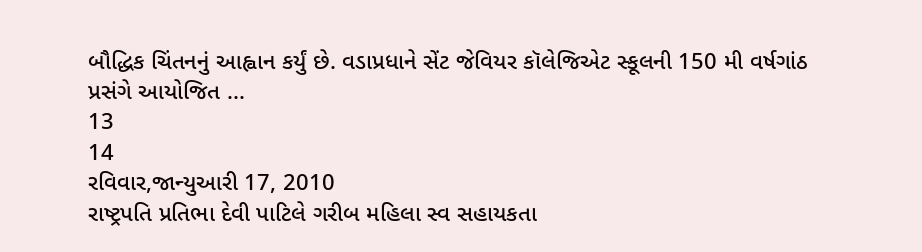બૌદ્ધિક ચિંતનનું આહ્વાન કર્યું છે. વડાપ્રધાને સેંટ જેવિયર કૉલેજિએટ સ્કૂલની 150 મી વર્ષગાંઠ પ્રસંગે આયોજિત ...
13
14
રવિવાર,જાન્યુઆરી 17, 2010
રાષ્ટ્રપતિ પ્રતિભા દેવી પાટિલે ગરીબ મહિલા સ્વ સહાયકતા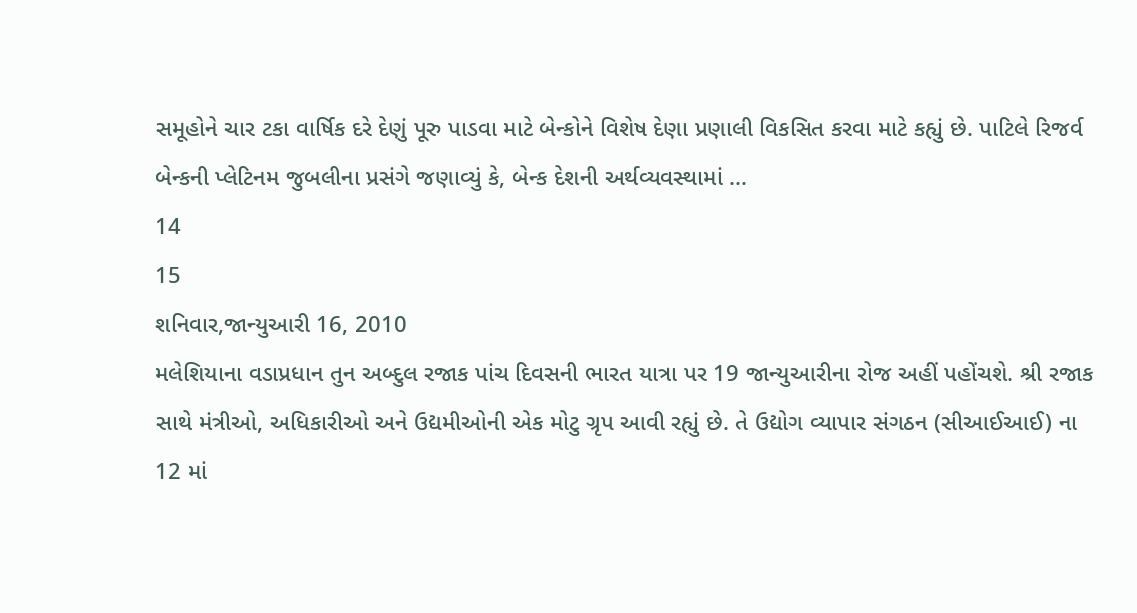સમૂહોને ચાર ટકા વાર્ષિક દરે દેણું પૂરુ પાડવા માટે બેન્કોને વિશેષ દેણા પ્રણાલી વિકસિત કરવા માટે કહ્યું છે. પાટિલે રિજર્વ બેન્કની પ્લેટિનમ જુબલીના પ્રસંગે જણાવ્યું કે, બેન્ક દેશની અર્થવ્યવસ્થામાં ...
14
15
શનિવાર,જાન્યુઆરી 16, 2010
મલેશિયાના વડાપ્રધાન તુન અબ્દુલ રજાક પાંચ દિવસની ભારત યાત્રા પર 19 જાન્યુઆરીના રોજ અહીં પહોંચશે. શ્રી રજાક સાથે મંત્રીઓ, અધિકારીઓ અને ઉદ્યમીઓની એક મોટુ ગ્રૃપ આવી રહ્યું છે. તે ઉદ્યોગ વ્યાપાર સંગઠન (સીઆઈઆઈ) ના 12 માં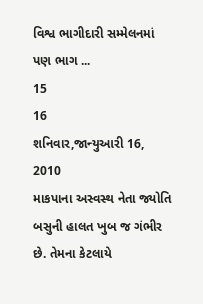વિશ્વ ભાગીદારી સમ્મેલનમાં પણ ભાગ ...
15
16
શનિવાર,જાન્યુઆરી 16, 2010
માકપાના અસ્વસ્થ નેતા જ્યોતિ બસુની હાલત ખુબ જ ગંભીર છે. તેમના કેટલાયે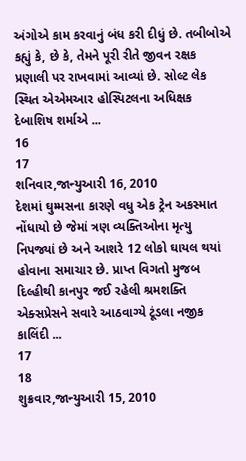અંગોએ કામ કરવાનું બંધ કરી દીધું છે. તબીબોએ કહ્યું કે, છે કે, તેમને પૂરી રીતે જીવન રક્ષક પ્રણાલી પર રાખવામાં આવ્યાં છે. સોલ્ટ લેક સ્થિત એએમઆર હોસ્પિટલના અધિક્ષક દેબાશિષ શર્માએ ...
16
17
શનિવાર,જાન્યુઆરી 16, 2010
દેશમાં ઘુમ્મસના કારણે વધુ એક ટ્રેન અકસ્માત નોંધાયો છે જેમાં ત્રણ વ્યક્તિઓના મૃત્યુ નિપજ્યાં છે અને આશરે 12 લોકો ઘાયલ થયાં હોવાના સમાચાર છે. પ્રાપ્ત વિગતો મુજબ દિલ્હીથી કાનપુર જઈ રહેલી શ્રમશક્તિ એક્સપ્રેસને સવારે આઠવાગ્યે ટૂંડલા નજીક કાલિંદી ...
17
18
શુક્રવાર,જાન્યુઆરી 15, 2010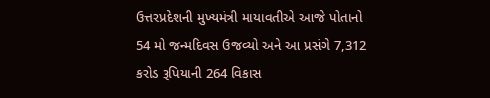ઉત્તરપ્રદેશની મુખ્યમંત્રી માયાવતીએ આજે પોતાનો 54 મો જન્મદિવસ ઉજવ્યો અને આ પ્રસંગે 7,312 કરોડ રૂપિયાની 264 વિકાસ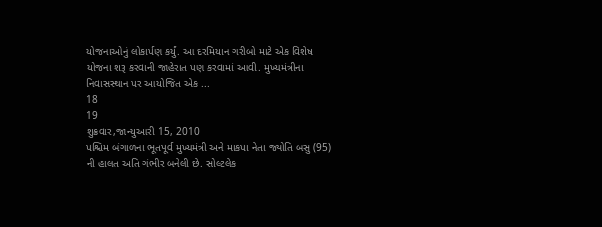યોજનાઓનું લોકાર્પણ કર્યું. આ દરમિયાન ગરીબો માટે એક વિશેષ યોજના શરૂ કરવાની જાહેરાત પણ કરવામાં આવી. મુખ્યમંત્રીના નિવાસસ્થાન પર આયોજિત એક ...
18
19
શુક્રવાર,જાન્યુઆરી 15, 2010
પશ્ચિમ બંગાળના ભૂતપૂર્વ મુખ્યમંત્રી અને માકપા નેતા જ્યોતિ બસુ (95) ની હાલત અતિ ગંભીર બનેલી છે. સોલ્ટલેક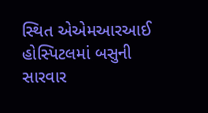સ્થિત એએમઆરઆઈ હોસ્પિટલમાં બસુની સારવાર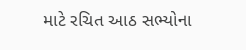માટે રચિત આઠ સભ્યોના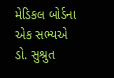મેડિકલ બોર્ડના એક સભ્યએ ડો. સુશ્રુત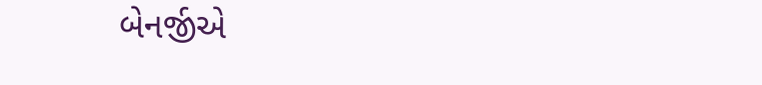બેનર્જીએ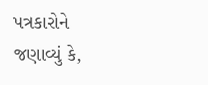પત્રકારોને જણાવ્યું કે,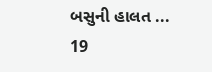બસુની હાલત ...
19